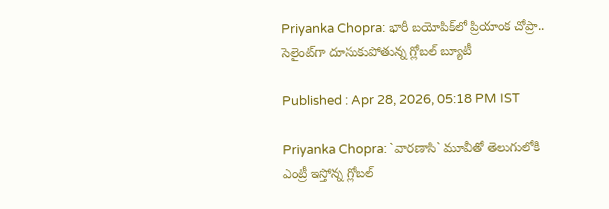Priyanka Chopra: భారీ బయోపిక్‌లో ప్రియాంక చోప్రా.. సెలైంట్‌గా దూసుకుపోతున్న గ్లోబల్‌ బ్యూటీ

Published : Apr 28, 2026, 05:18 PM IST

Priyanka Chopra: `వారణాసి` మూవీతో తెలుగులోకి ఎంట్రీ ఇస్తోన్న గ్లోబల్‌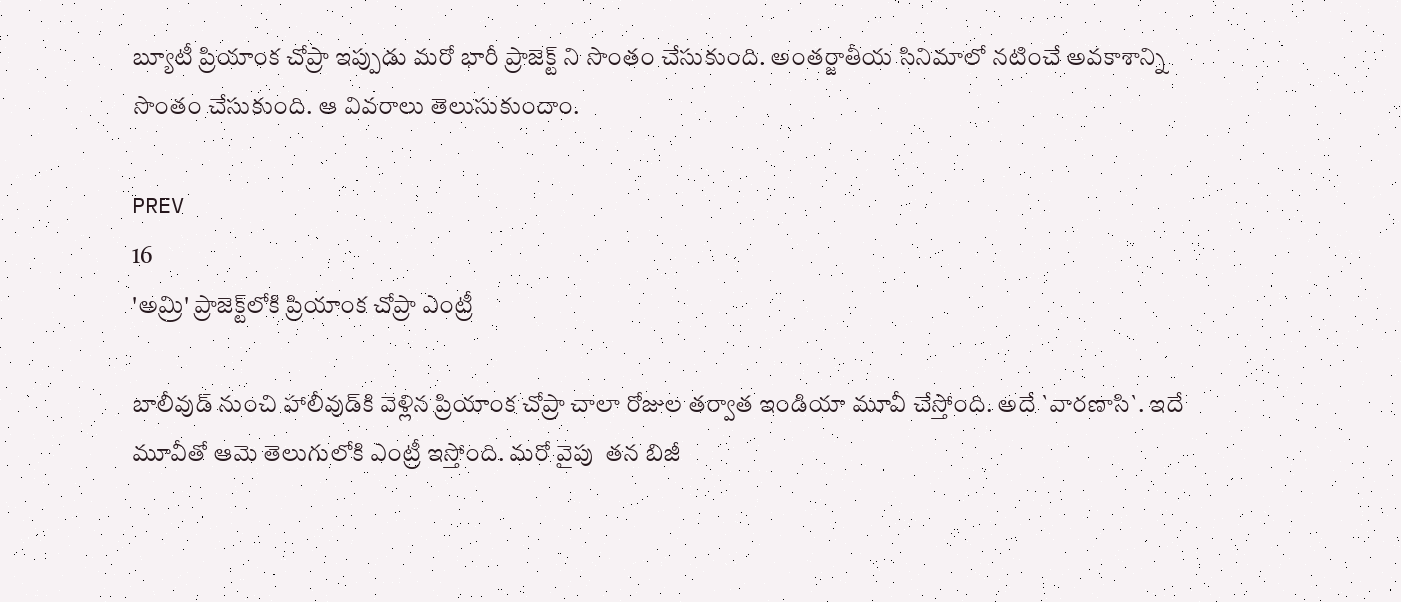బ్యూటీ ప్రియాంక చోప్రా ఇప్పుడు మరో భారీ ప్రాజెక్ట్ ని సొంతం చేసుకుంది. అంతర్జాతీయ సినిమాలో నటించే అవకాశాన్ని సొంతం చేసుకుంది. ఆ వివరాలు తెలుసుకుందాం.

PREV
16
'అమ్రి' ప్రాజెక్ట్‌లోకి ప్రియాంక చోప్రా ఎంట్రీ

బాలీవుడ్‌ నుంచి హాలీవుడ్‌కి వెళ్లిన ప్రియాంక చోప్రా చాలా రోజుల తర్వాత ఇండియా మూవీ చేస్తోంది. అదే `వారణాసి`. ఇదే మూవీతో ఆమె తెలుగులోకి ఎంట్రీ ఇస్తోంది. మరో వైపు  తన బిజీ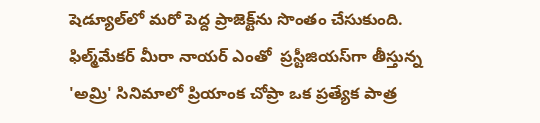షెడ్యూల్‌లో మరో పెద్ద ప్రాజెక్ట్‌ను సొంతం చేసుకుంది. ఫిల్మ్‌మేకర్ మీరా నాయర్ ఎంతో  ప్రస్టీజియస్‌గా తీస్తున్న 'అమ్రి' సినిమాలో ప్రియాంక చోప్రా ఒక ప్రత్యేక పాత్ర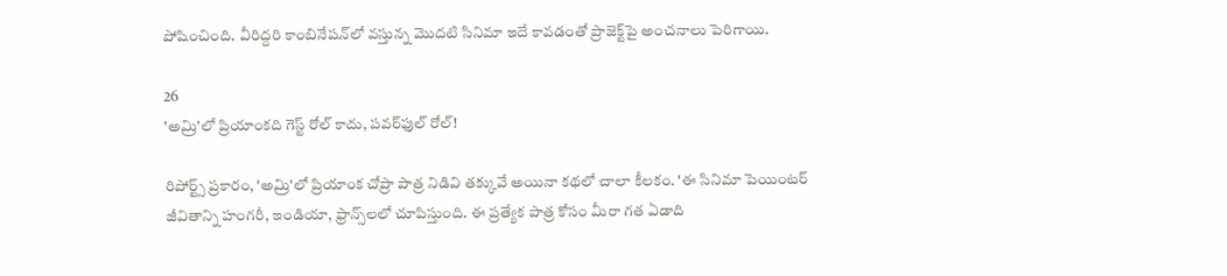పోషించింది. వీరిద్దరి కాంబినేషన్‌లో వస్తున్న మొదటి సినిమా ఇదే కావడంతో ప్రాజెక్ట్‌పై అంచనాలు పెరిగాయి.

26
'అమ్రి'లో ప్రియాంకది గెస్ట్ రోల్ కాదు, పవర్‌ఫుల్ రోల్!

రిపోర్ట్స్ ప్రకారం, 'అమ్రి'లో ప్రియాంక చోప్రా పాత్ర నిడివి తక్కువే అయినా కథలో చాలా కీలకం. 'ఈ సినిమా పెయింటర్ జీవితాన్ని హంగరీ, ఇండియా, ఫ్రాన్స్‌లలో చూపిస్తుంది. ఈ ప్రత్యేక పాత్ర కోసం మీరా గత ఏడాది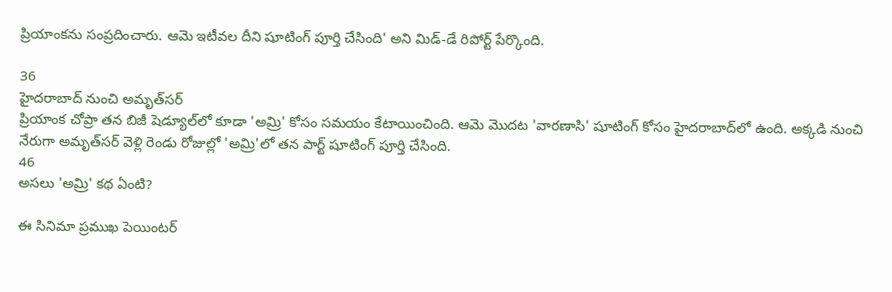ప్రియాంకను సంప్రదించారు. ఆమె ఇటీవల దీని షూటింగ్ పూర్తి చేసింది' అని మిడ్-డే రిపోర్ట్ పేర్కొంది.

36
హైదరాబాద్ నుంచి అమృత్‌సర్
ప్రియాంక చోప్రా తన బిజీ షెడ్యూల్‌లో కూడా 'అమ్రి' కోసం సమయం కేటాయించింది. ఆమె మొదట 'వారణాసి' షూటింగ్ కోసం హైదరాబాద్‌లో ఉంది. అక్కడి నుంచి నేరుగా అమృత్‌సర్ వెళ్లి రెండు రోజుల్లో 'అమ్రి'లో తన పార్ట్ షూటింగ్ పూర్తి చేసింది.
46
అసలు 'అమ్రి' కథ ఏంటి?

ఈ సినిమా ప్రముఖ పెయింటర్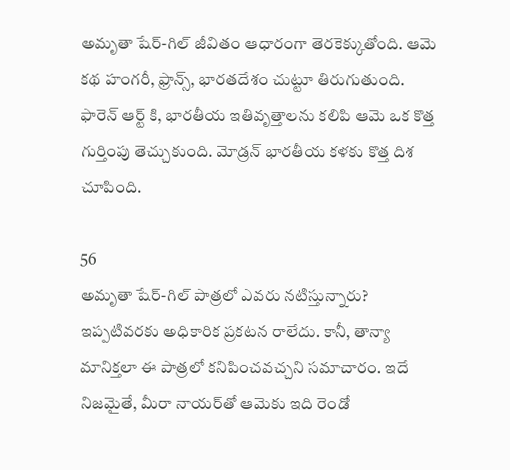అమృతా షేర్-గిల్ జీవితం ఆధారంగా తెరకెక్కుతోంది. ఆమె కథ హంగరీ, ఫ్రాన్స్, భారతదేశం చుట్టూ తిరుగుతుంది. ఫారెన్‌ ఆర్ట్ కి, భారతీయ ఇతివృత్తాలను కలిపి ఆమె ఒక కొత్త గుర్తింపు తెచ్చుకుంది. మోడ్రన్‌ భారతీయ కళకు కొత్త దిశ చూపింది.

56
అమృతా షేర్-గిల్ పాత్రలో ఎవరు నటిస్తున్నారు?
ఇప్పటివరకు అధికారిక ప్రకటన రాలేదు. కానీ, తాన్యా మానిక్తలా ఈ పాత్రలో కనిపించవచ్చని సమాచారం. ఇదే నిజమైతే, మీరా నాయర్‌తో ఆమెకు ఇది రెండో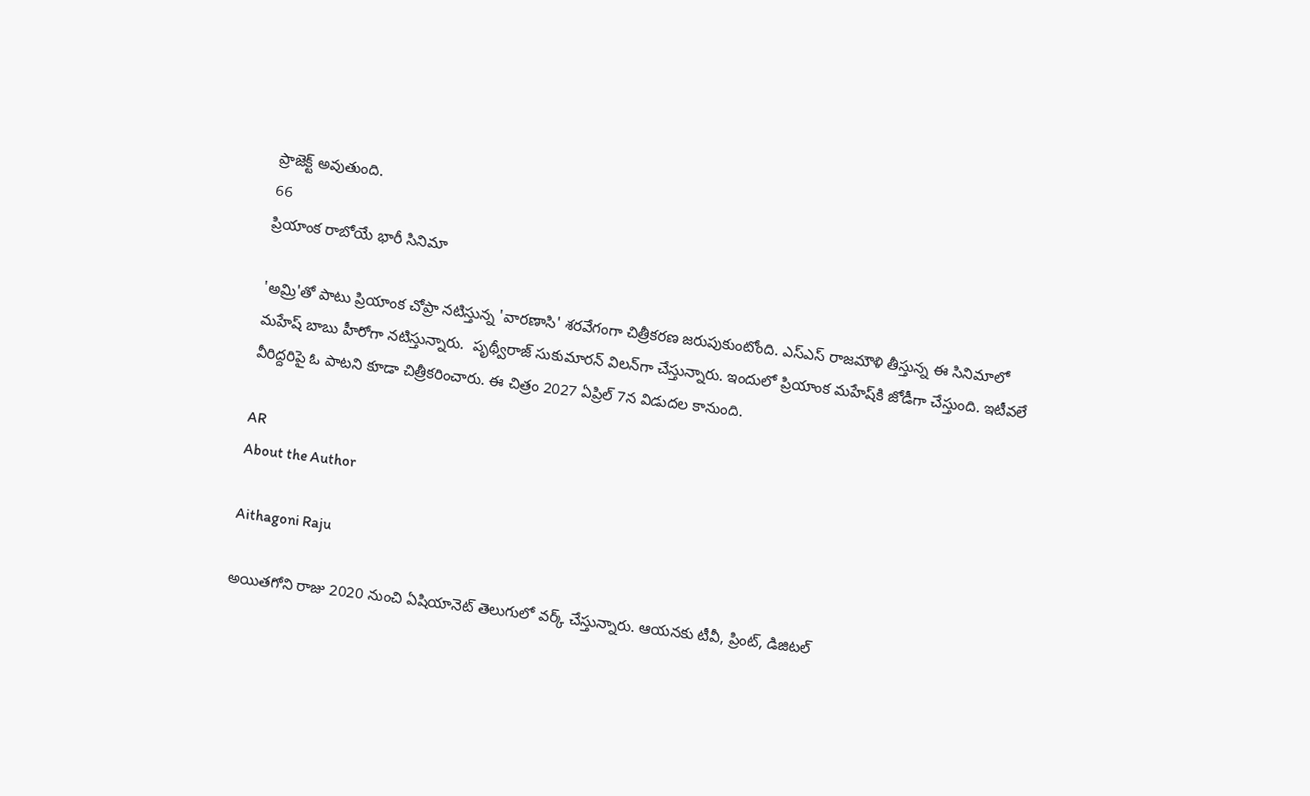ప్రాజెక్ట్ అవుతుంది.
66
ప్రియాంక రాబోయే భారీ సినిమా

'అమ్రి'తో పాటు ప్రియాంక చోప్రా నటిస్తున్న 'వారణాసి' శరవేగంగా చిత్రీకరణ జరుపుకుంటోంది. ఎస్ఎస్ రాజమౌళి తీస్తున్న ఈ సినిమాలో మహేష్ బాబు హీరోగా నటిస్తున్నారు.  పృథ్వీరాజ్ సుకుమారన్ విలన్‌గా చేస్తున్నారు. ఇందులో ప్రియాంక మహేష్‌కి జోడీగా చేస్తుంది. ఇటీవలే వీరిద్దరిపై ఓ పాటని కూడా చిత్రీకరించారు. ఈ చిత్రం 2027 ఏప్రిల్ 7న విడుదల కానుంది.

AR
About the Author

Aithagoni Raju

అయితగోని రాజు 2020 నుంచి ఏషియానెట్‌ తెలుగులో వర్క్ చేస్తున్నారు. ఆయనకు టీవీ, ప్రింట్‌, డిజిటల్‌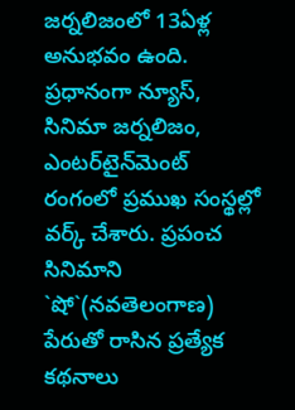జర్నలిజంలో 13ఏళ్ల అనుభవం ఉంది. ప్రధానంగా న్యూస్‌, సినిమా జర్నలిజం, ఎంటర్‌టైన్‌మెంట్‌ రంగంలో ప్రముఖ సంస్థల్లో వర్క్ చేశారు. ప్రపంచ సినిమాని `షో`(నవతెలంగాణ) పేరుతో రాసిన ప్రత్యేక కథనాలు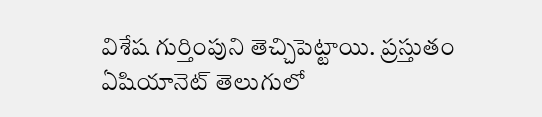విశేష గుర్తింపుని తెచ్చిపెట్టాయి. ప్రస్తుతం ఏషియానెట్‌ తెలుగులో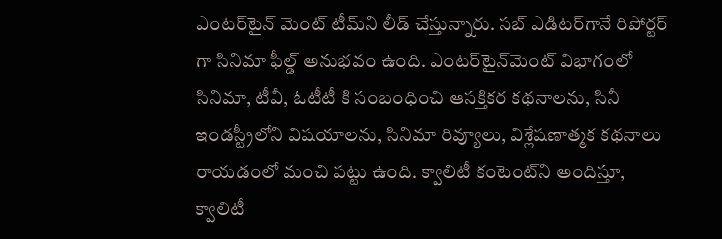ఎంటర్‌టైన్‌ మెంట్ టీమ్‌ని లీడ్‌ చేస్తున్నారు. సబ్‌ ఎడిటర్‌గానే రిపోర్టర్ గా సినిమా ఫీల్డ్ అనుభవం ఉంది. ఎంటర్‌టైన్‌మెంట్‌ విభాగంలో సినిమా, టీవీ, ఓటీటీ కి సంబంధించి ఆసక్తికర కథనాలను, సినీ ఇండస్ట్రీలోని విషయాలను, సినిమా రివ్యూలు, విశ్లేషణాత్మక కథనాలు రాయడంలో మంచి పట్టు ఉంది. క్వాలిటీ కంటెంట్‌ని అందిస్తూ, క్వాలిటీ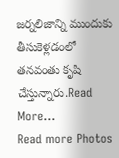జర్నలిజాన్ని ముందుకు తీసుకెళ్లడంలో తనవంతు కృషి చేస్తున్నారు.Read More...
Read more Photos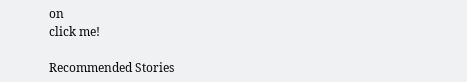on
click me!

Recommended Stories